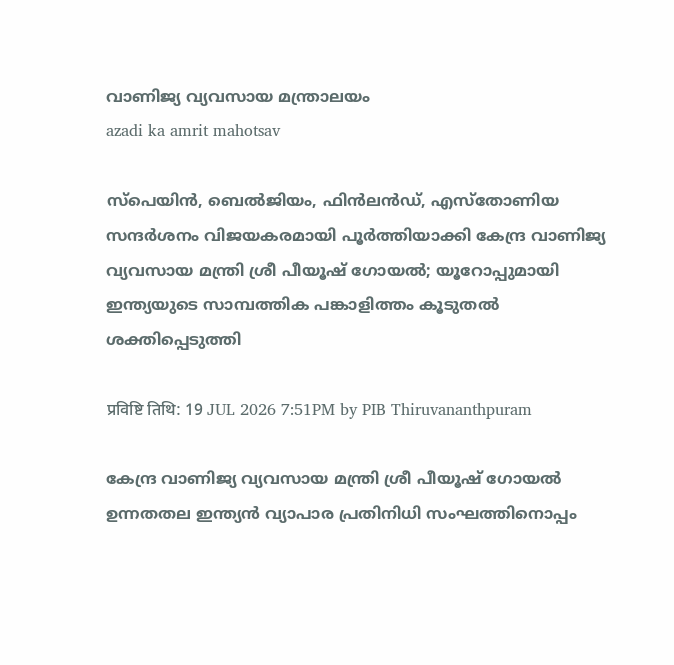വാണിജ്യ വ്യവസായ മന്ത്രാലയം
azadi ka amrit mahotsav

സ്പെയിൻ, ബെൽജിയം, ഫിൻലൻഡ്, എസ്തോണിയ സന്ദർശനം വിജയകരമായി പൂര്‍ത്തിയാക്കി കേന്ദ്ര വാണിജ്യ വ്യവസായ മന്ത്രി ശ്രീ പീയൂഷ് ഗോയല്‍; യൂറോപ്പുമായി ഇന്ത്യയുടെ സാമ്പത്തിക പങ്കാളിത്തം കൂടുതല്‍ ശക്തിപ്പെടുത്തി

प्रविष्टि तिथि: 19 JUL 2026 7:51PM by PIB Thiruvananthpuram

കേന്ദ്ര വാണിജ്യ വ്യവസായ മന്ത്രി ശ്രീ പീയൂഷ് ഗോയൽ ഉന്നതതല ഇന്ത്യൻ വ്യാപാര പ്രതിനിധി സംഘത്തിനൊപ്പം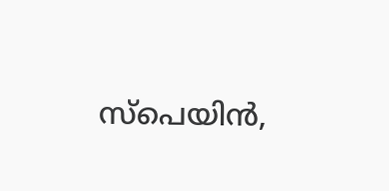സ്പെയിൻ,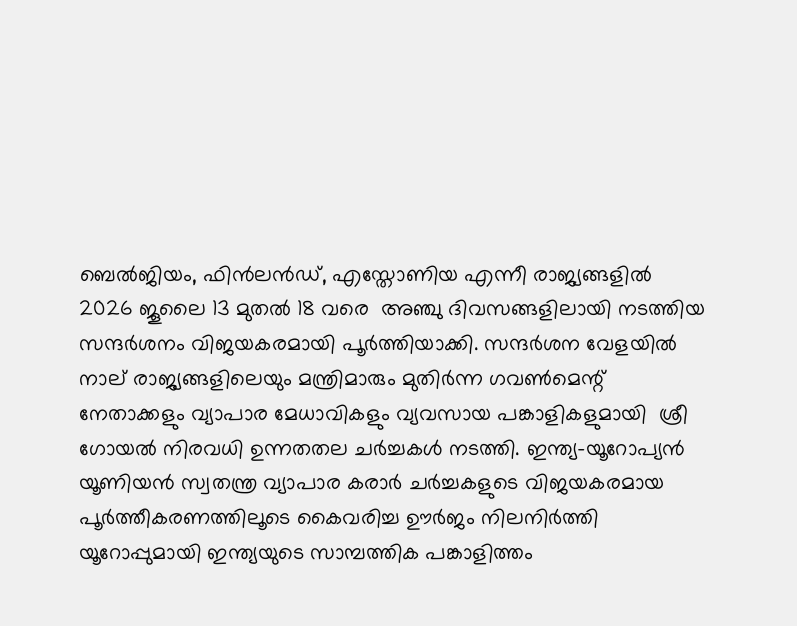ബെൽജിയം, ഫിൻലൻഡ്, എസ്തോണിയ എന്നീ രാജ്യങ്ങളില്‍ 2026 ജൂലൈ 13 മുതൽ 18 വരെ  അഞ്ചു ദിവസങ്ങളിലായി നടത്തിയ സന്ദർശനം വിജയകരമായി പൂർത്തിയാക്കി. സന്ദർശന വേളയിൽ  നാല് രാജ്യങ്ങളിലെയും മന്ത്രിമാരും മുതിർന്ന ഗവണ്‍മെന്റ് നേതാക്കളും വ്യാപാര മേധാവികളും വ്യവസായ പങ്കാളികളുമായി  ശ്രീ ഗോയല്‍ നിരവധി ഉന്നതതല ചർച്ചകൾ നടത്തി. ഇന്ത്യ-യൂറോപ്യൻ യൂണിയൻ സ്വതന്ത്ര വ്യാപാര കരാർ ചർച്ചകളുടെ വിജയകരമായ പൂര്‍ത്തീകരണത്തിലൂടെ കൈവരിച്ച ഊര്‍ജം നിലനിർത്തി  യൂറോപ്പുമായി ഇന്ത്യയുടെ സാമ്പത്തിക പങ്കാളിത്തം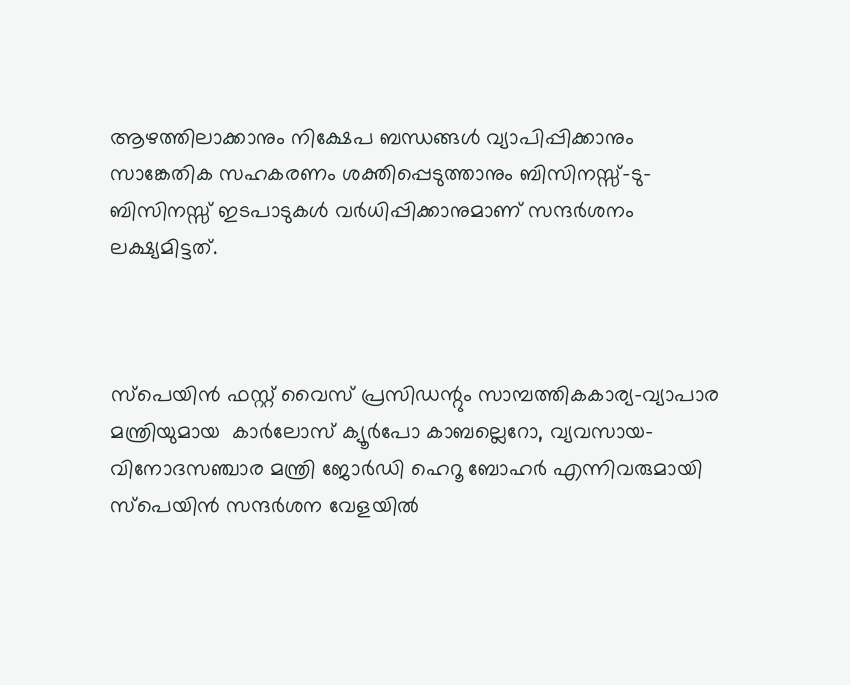ആഴത്തിലാക്കാനും നിക്ഷേപ ബന്ധങ്ങൾ വ്യാപിപ്പിക്കാനും സാങ്കേതിക സഹകരണം ശക്തിപ്പെടുത്താനും ബിസിനസ്സ്-ടു-ബിസിനസ്സ് ഇടപാടുകൾ വർധിപ്പിക്കാനുമാണ് സന്ദർശനം ലക്ഷ്യമിട്ടത്.



സ്പെയിൻ ഫസ്റ്റ് വൈസ് പ്രസിഡന്റും സാമ്പത്തികകാര്യ-വ്യാപാര മന്ത്രിയുമായ  കാർലോസ് ക്യൂർപോ കാബല്ലെറോ, വ്യവസായ-വിനോദസഞ്ചാര മന്ത്രി ജോർഡി ഹെറൂ ബോഹർ എന്നിവരുമായി സ്പെയിൻ സന്ദർശന വേളയിൽ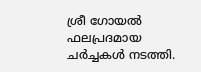ശ്രീ ഗോയൽ  ഫലപ്രദമായ ചർച്ചകൾ നടത്തി.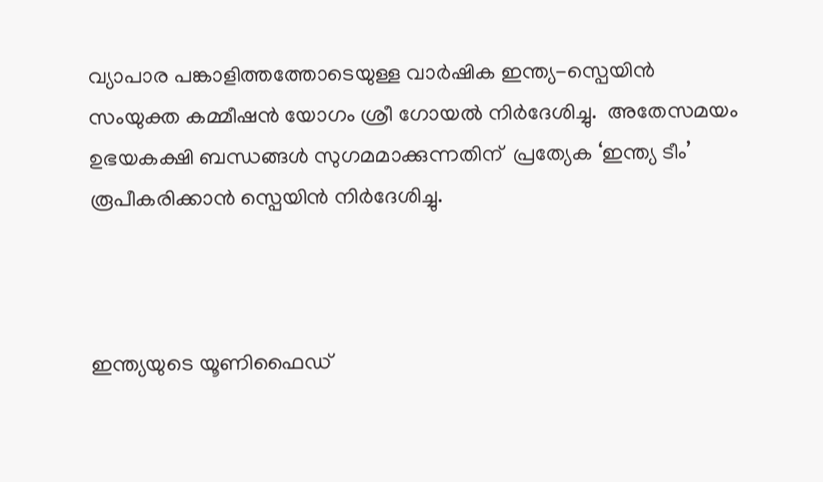വ്യാപാര പങ്കാളിത്തത്തോടെയുള്ള വാർഷിക ഇന്ത്യ-സ്പെയിൻ സംയുക്ത കമ്മീഷൻ യോഗം ശ്രീ ഗോയൽ നിർദേശിച്ചു.  അതേസമയം ഉഭയകക്ഷി ബന്ധങ്ങൾ സുഗമമാക്കുന്നതിന്  പ്രത്യേക ‘ഇന്ത്യ ടീം’ രൂപീകരിക്കാൻ സ്പെയിൻ നിർദേശിച്ചു.



ഇന്ത്യയുടെ യൂണിഫൈഡ്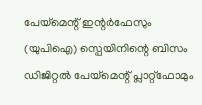പേയ്‌മെന്റ് ഇന്റർഫേസും (യുപിഐ) സ്പെയിനിന്റെ ബിസം ഡിജിറ്റൽ പേയ്‌മെന്റ് പ്ലാറ്റ്‌ഫോമും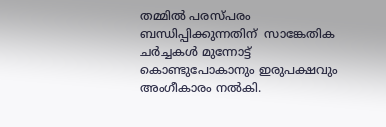തമ്മിൽ പരസ്പരം ബന്ധിപ്പിക്കുന്നതിന്  സാങ്കേതിക ചർച്ചകൾ മുന്നോട്ട് കൊണ്ടുപോകാനും ഇരുപക്ഷവും അംഗീകാരം നല്‍കി.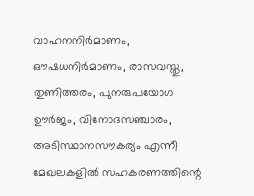വാഹനനിര്‍മാണം, ഔഷധനിര്‍മാണം, രാസവസ്തു, തുണിത്തരം, പുനരുപയോഗ ഊർജം, വിനോദസഞ്ചാരം, അടിസ്ഥാനസൗകര്യം എന്നീ മേഖലകളിൽ സഹകരണത്തിന്റെ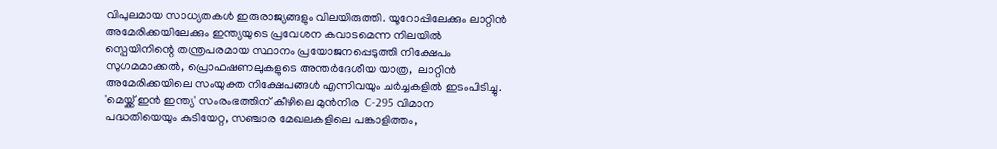വിപുലമായ സാധ്യതകൾ ഇരുരാജ്യങ്ങളും വിലയിരുത്തി. യൂറോപ്പിലേക്കും ലാറ്റിൻ അമേരിക്കയിലേക്കും ഇന്ത്യയുടെ പ്രവേശന കവാടമെന്ന നിലയിൽ സ്പെയിനിന്റെ തന്ത്രപരമായ സ്ഥാനം പ്രയോജനപ്പെടുത്തി നിക്ഷേപം സുഗമമാക്കൽ, പ്രൊഫഷണലുകളുടെ അന്തർദേശീയ യാത്ര,  ലാറ്റിൻ അമേരിക്കയിലെ സംയുക്ത നിക്ഷേപങ്ങൾ എന്നിവയും ചർച്ചകളിൽ ഇടംപിടിച്ചു.  'മെയ്ക്ക് ഇൻ ഇന്ത്യ' സംരംഭത്തിന് കീഴിലെ മുൻനിര  C-295 വിമാന പദ്ധതിയെയും കുടിയേറ്റ, സഞ്ചാര മേഖലകളിലെ പങ്കാളിത്തം,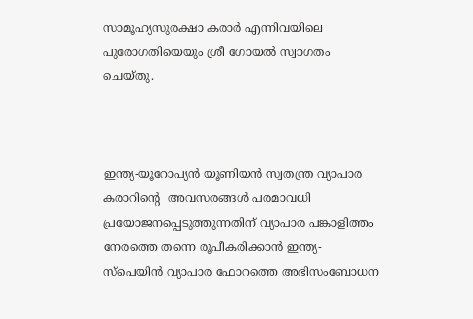സാമൂഹ്യസുരക്ഷാ കരാര്‍ എന്നിവയിലെ പുരോഗതിയെയും ശ്രീ ഗോയൽ സ്വാഗതം ചെയ്തു.



ഇന്ത്യ-യൂറോപ്യന്‍ യൂണിയന്‍ സ്വതന്ത്ര വ്യാപാര കരാറിന്റെ  അവസരങ്ങൾ പരമാവധി പ്രയോജനപ്പെടുത്തുന്നതിന് വ്യാപാര പങ്കാളിത്തം നേരത്തെ തന്നെ രൂപീകരിക്കാൻ ഇന്ത്യ-സ്പെയിൻ വ്യാപാര ഫോറത്തെ അഭിസംബോധന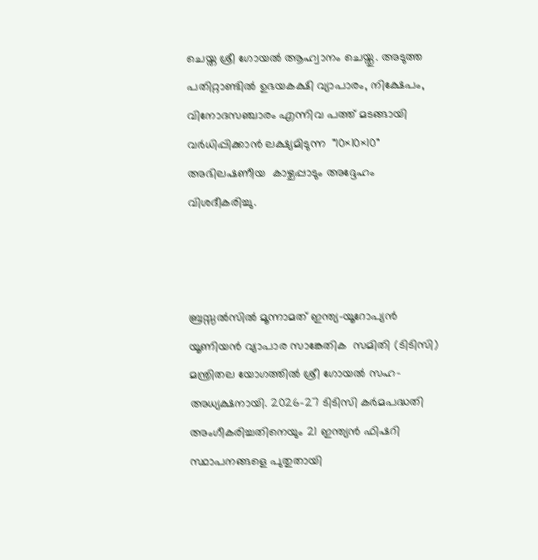ചെയ്ത ശ്രീ ഗോയൽ ആഹ്വാനം ചെയ്തു. അടുത്ത പതിറ്റാണ്ടില്‍ ഉഭയകക്ഷി വ്യാപാരം, നിക്ഷേപം, വിനോദസഞ്ചാരം എന്നിവ പത്ത് മടങ്ങായി വർധിപ്പിക്കാന്‍ ലക്ഷ്യമിടുന്ന  "10×10×10" അഭിലഷണീയ  കാഴ്ചപ്പാടും അദ്ദേഹം വിശദീകരിച്ചു.



ബ്രസ്സൽസിൽ മൂന്നാമത് ഇന്ത്യ-യൂറോപ്യന്‍ യൂണിയന്‍ വ്യാപാര സാങ്കേതിക  സമിതി (ടിടിസി) മന്ത്രിതല യോഗത്തിൽ ശ്രീ ഗോയൽ സഹ-അധ്യക്ഷനായി. 2026-27 ടിടിസി കര്‍മപദ്ധതി  അംഗീകരിച്ചതിനെയും 21 ഇന്ത്യൻ ഫിഷറി സ്ഥാപനങ്ങളെ പുതുതായി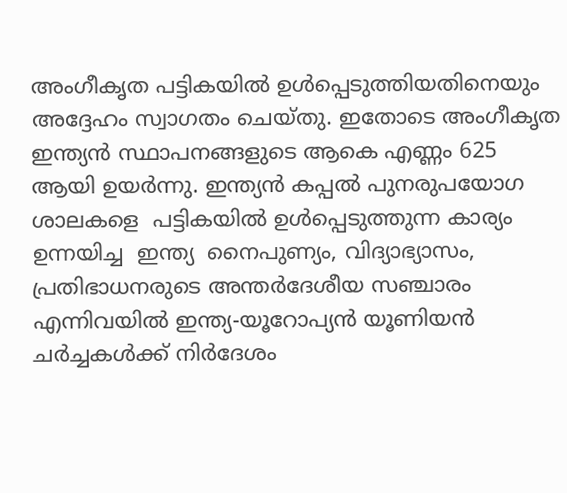അംഗീകൃത പട്ടികയിൽ ഉൾപ്പെടുത്തിയതിനെയും അദ്ദേഹം സ്വാഗതം ചെയ്തു. ഇതോടെ അംഗീകൃത ഇന്ത്യൻ സ്ഥാപനങ്ങളുടെ ആകെ എണ്ണം 625 ആയി ഉയർന്നു. ഇന്ത്യൻ കപ്പൽ പുനരുപയോഗ ശാലകളെ  പട്ടികയിൽ ഉൾപ്പെടുത്തുന്ന കാര്യം ഉന്നയിച്ച  ഇന്ത്യ  നൈപുണ്യം, വിദ്യാഭ്യാസം, പ്രതിഭാധനരുടെ അന്തർദേശീയ സഞ്ചാരം എന്നിവയിൽ ഇന്ത്യ-യൂറോപ്യന്‍ യൂണിയന്‍ ചർച്ചകൾക്ക് നിർദേശം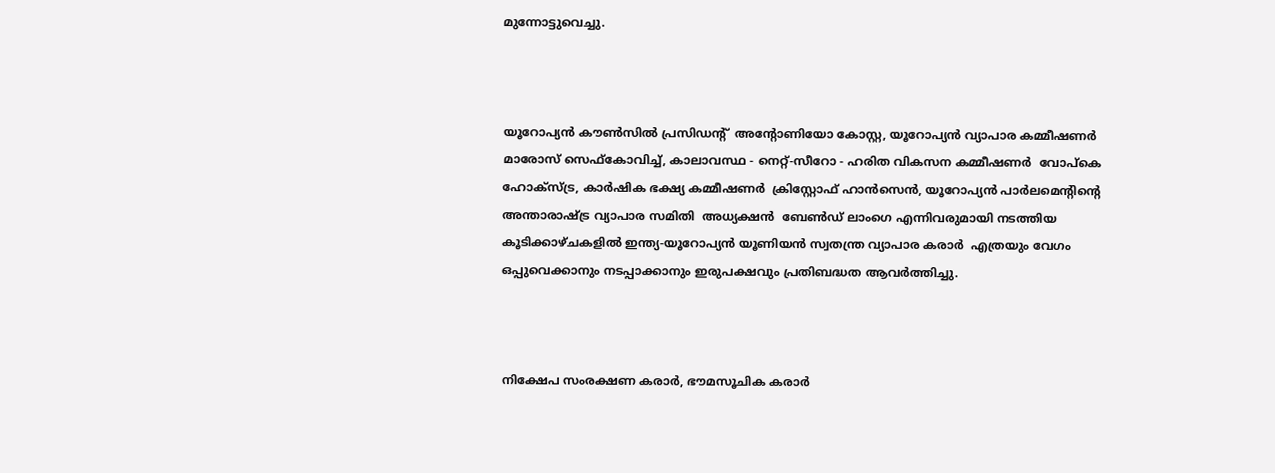മുന്നോട്ടുവെച്ചു.



യൂറോപ്യൻ കൗൺസിൽ പ്രസിഡന്റ്  അന്റോണിയോ കോസ്റ്റ, യൂറോപ്യൻ വ്യാപാര കമ്മീഷണർ  മാരോസ് സെഫ്കോവിച്ച്, കാലാവസ്ഥ - നെറ്റ്-സീറോ - ഹരിത വികസന കമ്മീഷണർ  വോപ്കെ ഹോക്സ്ട്ര, കാര്‍ഷിക ഭക്ഷ്യ കമ്മീഷണർ  ക്രിസ്റ്റോഫ് ഹാൻസെൻ, യൂറോപ്യൻ പാർലമെന്റിന്റെ അന്താരാഷ്ട്ര വ്യാപാര സമിതി  അധ്യക്ഷൻ  ബേൺഡ് ലാംഗെ എന്നിവരുമായി നടത്തിയ കൂടിക്കാഴ്ചകളിൽ ഇന്ത്യ-യൂറോപ്യന്‍ യൂണിയന്‍ സ്വതന്ത്ര വ്യാപാര കരാർ  എത്രയും വേഗം ഒപ്പുവെക്കാനും നടപ്പാക്കാനും ഇരുപക്ഷവും പ്രതിബദ്ധത ആവര്‍ത്തിച്ചു.



നിക്ഷേപ സംരക്ഷണ കരാർ, ഭൗമസൂചിക കരാർ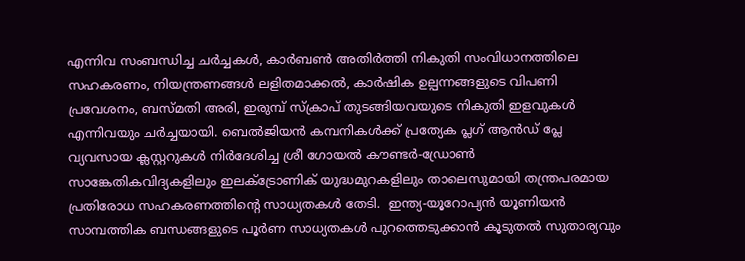എന്നിവ സംബന്ധിച്ച ചർച്ചകൾ, കാർബൺ അതിർത്തി നികുതി സംവിധാനത്തിലെ സഹകരണം, നിയന്ത്രണങ്ങൾ ലളിതമാക്കൽ, കാർഷിക ഉല്പന്നങ്ങളുടെ വിപണി പ്രവേശനം, ബസ്മതി അരി, ഇരുമ്പ് സ്ക്രാപ് തുടങ്ങിയവയുടെ നികുതി ഇളവുകൾ എന്നിവയും ചർച്ചയായി. ബെൽജിയൻ കമ്പനികൾക്ക് പ്രത്യേക പ്ലഗ് ആൻഡ് പ്ലേ വ്യവസായ ക്ലസ്റ്ററുകൾ നിർദേശിച്ച ശ്രീ ഗോയൽ കൗണ്ടർ-ഡ്രോൺ സാങ്കേതികവിദ്യകളിലും ഇലക്ട്രോണിക് യുദ്ധമുറകളിലും താലെസുമായി തന്ത്രപരമായ പ്രതിരോധ സഹകരണത്തിന്റെ സാധ്യതകൾ തേടി.  ഇന്ത്യ-യൂറോപ്യന്‍ യൂണിയന്‍ സാമ്പത്തിക ബന്ധങ്ങളുടെ പൂർണ സാധ്യതകൾ പുറത്തെടുക്കാന്‍ കൂടുതൽ സുതാര്യവും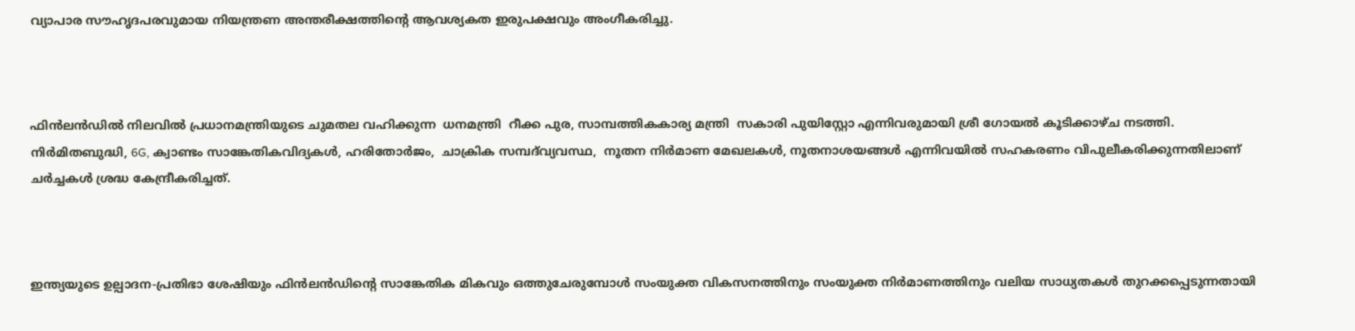വ്യാപാര സൗഹൃദപരവുമായ നിയന്ത്രണ അന്തരീക്ഷത്തിന്റെ ആവശ്യകത ഇരുപക്ഷവും അംഗീകരിച്ചു.



ഫിൻലൻഡിൽ നിലവില്‍ പ്രധാനമന്ത്രിയുടെ ചുമതല വഹിക്കുന്ന  ധനമന്ത്രി  റീക്ക പുര, സാമ്പത്തികകാര്യ മന്ത്രി  സകാരി പുയിസ്റ്റോ എന്നിവരുമായി ശ്രീ ഗോയൽ കൂടിക്കാഴ്ച നടത്തി. നിര്‍മിതബുദ്ധി, 6G, ക്വാണ്ടം സാങ്കേതികവിദ്യകൾ, ഹരിതോര്‍ജം,  ചാക്രിക സമ്പദ്‍വ്യവസ്ഥ,  നൂതന നിർമാണ മേഖലകൾ, നൂതനാശയങ്ങള്‍ എന്നിവയിൽ സഹകരണം വിപുലീകരിക്കുന്നതിലാണ് ചർച്ചകൾ ശ്രദ്ധ കേന്ദ്രീകരിച്ചത്.



ഇന്ത്യയുടെ ഉല്പാദന-പ്രതിഭാ ശേഷിയും ഫിൻലൻഡിന്റെ സാങ്കേതിക മികവും ഒത്തുചേരുമ്പോൾ സംയുക്ത വികസനത്തിനും സംയുക്ത നിർമാണത്തിനും വലിയ സാധ്യതകള്‍‍ തുറക്കപ്പെടുന്നതായി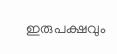ഇരുപക്ഷവും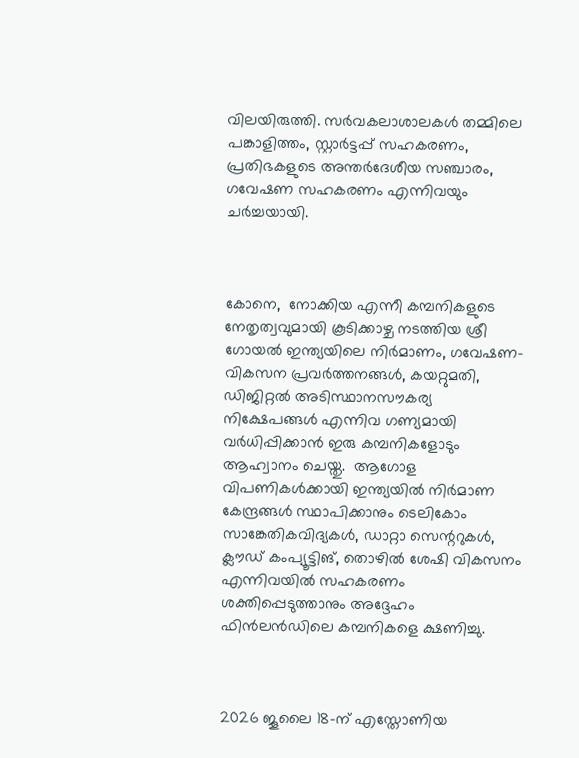വിലയിരുത്തി. സർവകലാശാലകൾ തമ്മിലെ പങ്കാളിത്തം, സ്റ്റാർട്ടപ്പ് സഹകരണം, പ്രതിഭകളുടെ അന്തർദേശീയ സഞ്ചാരം,  ഗവേഷണ സഹകരണം എന്നിവയും ചർച്ചയായി.



കോനെ,  നോക്കിയ എന്നീ കമ്പനികളുടെ നേതൃത്വവുമായി കൂടിക്കാഴ്ച നടത്തിയ ശ്രീ ഗോയൽ ഇന്ത്യയിലെ നിർമാണം, ഗവേഷണ-വികസന പ്രവർത്തനങ്ങൾ, കയറ്റുമതി, ഡിജിറ്റൽ അടിസ്ഥാനസൗകര്യ നിക്ഷേപങ്ങൾ എന്നിവ ഗണ്യമായി വർധിപ്പിക്കാൻ ഇരു കമ്പനികളോടും ആഹ്വാനം ചെയ്തു.  ആഗോള വിപണികൾക്കായി ഇന്ത്യയിൽ നിർമാണ കേന്ദ്രങ്ങൾ സ്ഥാപിക്കാനും ടെലികോം സാങ്കേതികവിദ്യകൾ, ഡാറ്റാ സെന്ററുകൾ, ക്ലൗഡ് കംപ്യൂട്ടിങ്, തൊഴിൽ ശേഷി വികസനം എന്നിവയിൽ സഹകരണം ശക്തിപ്പെടുത്താനും അദ്ദേഹം ഫിന്‍ലന്‍ഡിലെ കമ്പനികളെ ക്ഷണിച്ചു.



2026 ജൂലൈ 18-ന് എസ്തോണിയ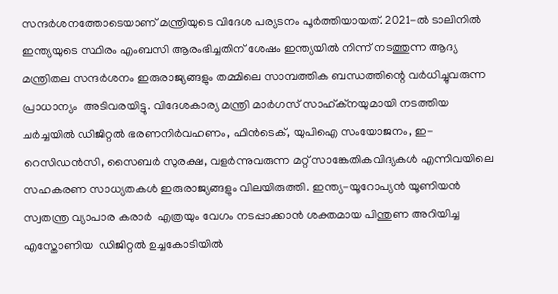സന്ദർശനത്തോടെയാണ് മന്ത്രിയുടെ വിദേശ പര്യടനം പൂര്‍ത്തിയായത്. 2021-ൽ ടാലിനിൽ ഇന്ത്യയുടെ സ്ഥിരം എംബസി ആരംഭിച്ചതിന് ശേഷം ഇന്ത്യയിൽ നിന്ന് നടത്തുന്ന ആദ്യ മന്ത്രിതല സന്ദർശനം ഇരുരാജ്യങ്ങളും തമ്മിലെ സാമ്പത്തിക ബന്ധത്തിന്റെ വർധിച്ചുവരുന്ന പ്രാധാന്യം  അടിവരയിട്ടു. വിദേശകാര്യ മന്ത്രി മാർഗസ് സാഹ്ക്നയുമായി നടത്തിയ ചർച്ചയിൽ ഡിജിറ്റൽ ഭരണനിര്‍വഹണം, ഫിൻടെക്, യുപിഐ സംയോജനം, ഇ-റെസിഡൻസി, സൈബർ സുരക്ഷ, വളർന്നുവരുന്ന മറ്റ് സാങ്കേതികവിദ്യകൾ എന്നിവയിലെ സഹകരണ സാധ്യതകൾ ഇരുരാജ്യങ്ങളും വിലയിരുത്തി. ഇന്ത്യ-യൂറോപ്യന്‍ യൂണിയന്‍ സ്വതന്ത്ര വ്യാപാര കരാർ  എത്രയും വേഗം നടപ്പാക്കാന്‍ ശക്തമായ പിന്തുണ അറിയിച്ച എസ്തോണിയ  ഡിജിറ്റൽ ഉച്ചകോടിയിൽ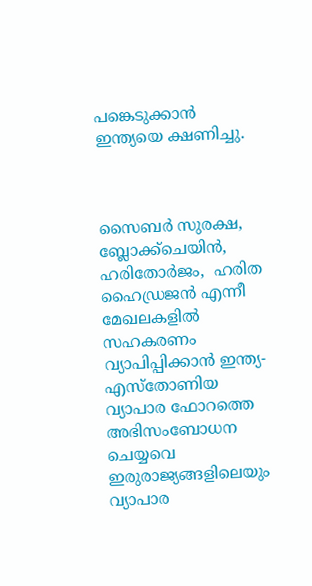പങ്കെടുക്കാൻ ഇന്ത്യയെ ക്ഷണിച്ചു.



സൈബർ സുരക്ഷ, ബ്ലോക്ക്‌ചെയിൻ, ഹരിതോര്‍ജം,  ഹരിത ഹൈഡ്രജൻ എന്നീ മേഖലകളിൽ സഹകരണം വ്യാപിപ്പിക്കാൻ ഇന്ത്യ-എസ്തോണിയ വ്യാപാര ഫോറത്തെ അഭിസംബോധന ചെയ്യവെ ഇരുരാജ്യങ്ങളിലെയും വ്യാപാര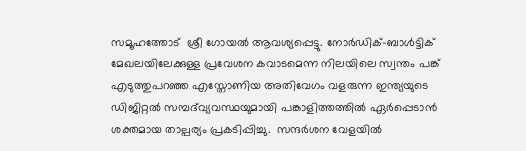സമൂഹത്തോട്  ശ്രീ ഗോയൽ ആവശ്യപ്പെട്ടു. നോർഡിക്-ബാൾട്ടിക് മേഖലയിലേക്കുള്ള പ്രവേശന കവാടമെന്ന നിലയിലെ സ്വന്തം പങ്ക് എടുത്തുപറ‍ഞ്ഞ എസ്തോണിയ അതിവേഗം വളരുന്ന ഇന്ത്യയുടെ ഡിജിറ്റൽ സമ്പദ്‌വ്യവസ്ഥയുമായി പങ്കാളിത്തത്തിൽ ഏർപ്പെടാന്‍ ശക്തമായ താല്പര്യം പ്രകടിപ്പിച്ചു.  സന്ദർശന വേളയിൽ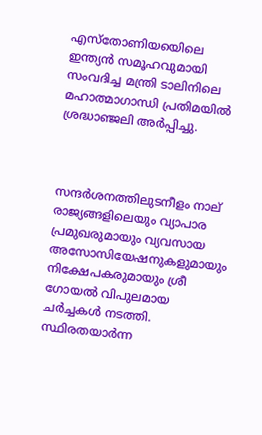എസ്തോണിയയെിലെ ഇന്ത്യൻ സമൂഹവുമായി സംവദിച്ച മന്ത്രി ടാലിനിലെ മഹാത്മാഗാന്ധി പ്രതിമയിൽ ശ്രദ്ധാഞ്ജലി അർപ്പിച്ചു.



സന്ദർശനത്തിലുടനീളം നാല് രാജ്യങ്ങളിലെയും വ്യാപാര പ്രമുഖരുമായും വ്യവസായ അസോസിയേഷനുകളുമായും നിക്ഷേപകരുമായും ശ്രീ ഗോയൽ വിപുലമായ ചർച്ചകൾ നടത്തി. സ്ഥിരതയാര്‍ന്ന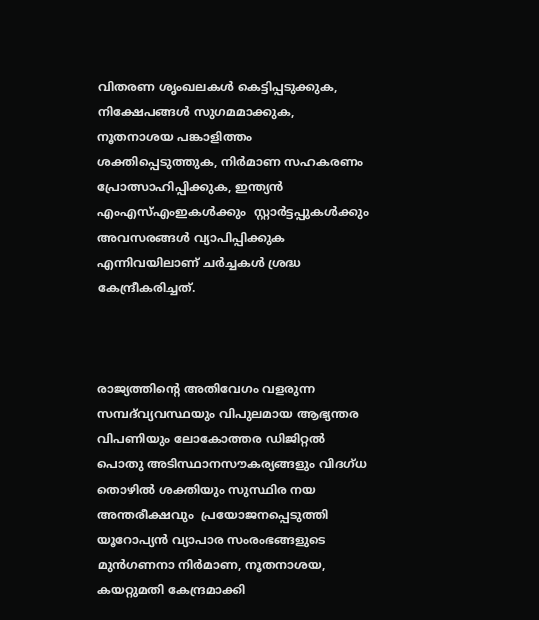വിതരണ ശൃംഖലകൾ കെട്ടിപ്പടുക്കുക, നിക്ഷേപങ്ങൾ സുഗമമാക്കുക, നൂതനാശയ പങ്കാളിത്തം ശക്തിപ്പെടുത്തുക, നിർമാണ സഹകരണം പ്രോത്സാഹിപ്പിക്കുക, ഇന്ത്യൻ എംഎസ്എംഇകൾക്കും  സ്റ്റാർട്ടപ്പുകൾക്കും അവസരങ്ങൾ വ്യാപിപ്പിക്കുക എന്നിവയിലാണ് ചർച്ചകൾ ശ്രദ്ധ കേന്ദ്രീകരിച്ചത്.



രാജ്യത്തിന്റെ അതിവേഗം വളരുന്ന സമ്പദ്‌വ്യവസ്ഥയും വിപുലമായ ആഭ്യന്തര വിപണിയും ലോകോത്തര ഡിജിറ്റൽ പൊതു അടിസ്ഥാനസൗകര്യങ്ങളും വിദഗ്ധ തൊഴിൽ ശക്തിയും സുസ്ഥിര നയ അന്തരീക്ഷവും  പ്രയോജനപ്പെടുത്തി യൂറോപ്യന്‍ വ്യാപാര സംരംഭങ്ങളുടെ മുന്‍ഗണനാ നിർമാണ, നൂതനാശയ, കയറ്റുമതി കേന്ദ്രമാക്കി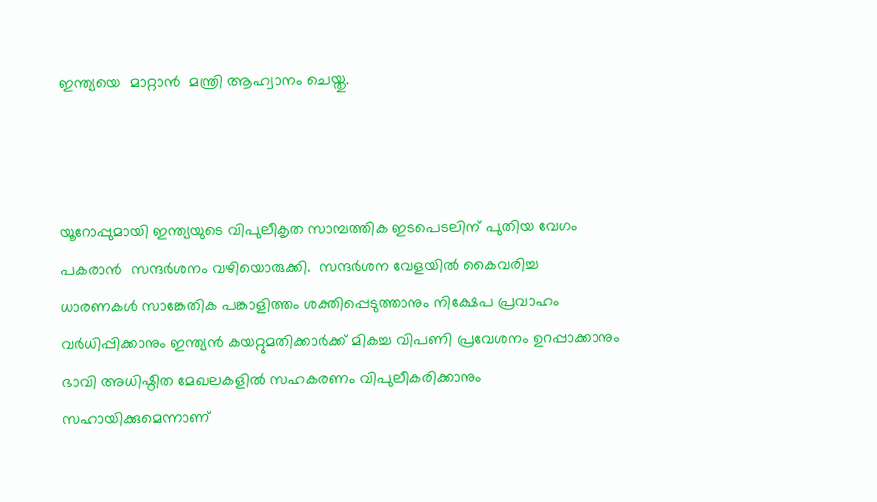ഇന്ത്യയെ  മാറ്റാന്‍  മന്ത്രി ആഹ്വാനം ചെയ്തു.



യൂറോപ്പുമായി ഇന്ത്യയുടെ വിപുലീകൃത സാമ്പത്തിക ഇടപെടലിന് പുതിയ വേഗം പകരാന്‍  സന്ദർശനം വഴിയൊരുക്കി.  സന്ദർശന വേളയിൽ കൈവരിച്ച ധാരണകൾ സാങ്കേതിക പങ്കാളിത്തം ശക്തിപ്പെടുത്താനും നിക്ഷേപ പ്രവാഹം വർധിപ്പിക്കാനും ഇന്ത്യൻ കയറ്റുമതിക്കാർക്ക് മികച്ച വിപണി പ്രവേശനം ഉറപ്പാക്കാനും ഭാവി അധിഷ്ഠിത മേഖലകളിൽ സഹകരണം വിപുലീകരിക്കാനും സഹായിക്കുമെന്നാണ്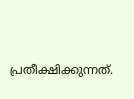പ്രതീക്ഷിക്കുന്നത്.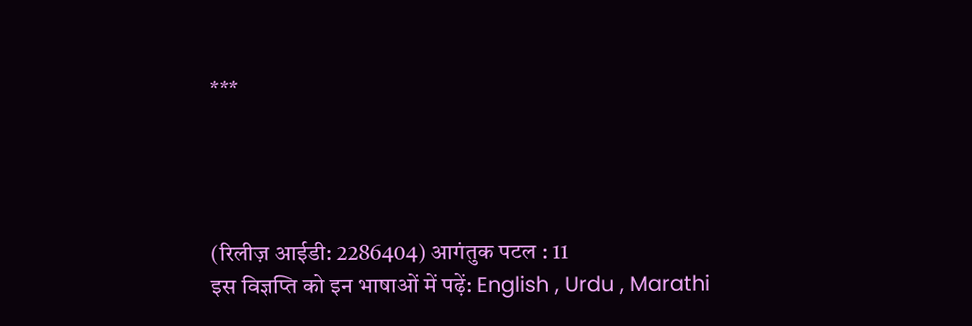***




(रिलीज़ आईडी: 2286404) आगंतुक पटल : 11
इस विज्ञप्ति को इन भाषाओं में पढ़ें: English , Urdu , Marathi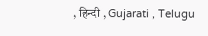, हिन्दी , Gujarati , Telugu